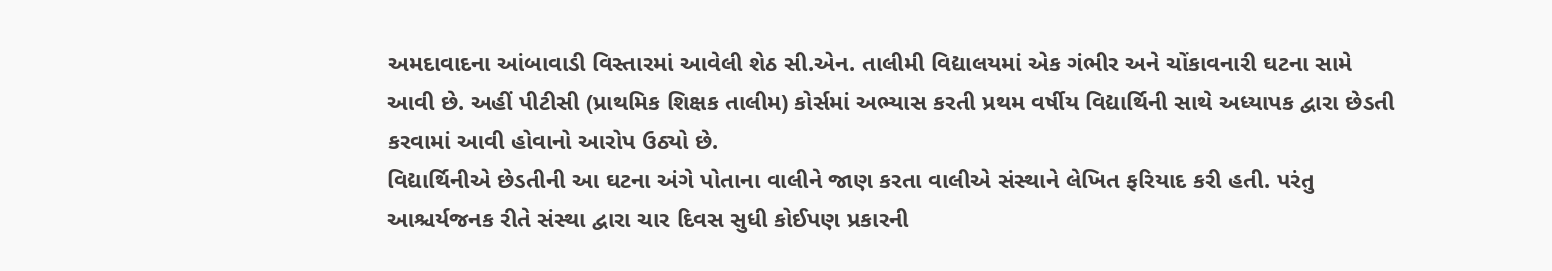અમદાવાદના આંબાવાડી વિસ્તારમાં આવેલી શેઠ સી.એન. તાલીમી વિદ્યાલયમાં એક ગંભીર અને ચોંકાવનારી ઘટના સામે આવી છે. અહીં પીટીસી (પ્રાથમિક શિક્ષક તાલીમ) કોર્સમાં અભ્યાસ કરતી પ્રથમ વર્ષીય વિદ્યાર્થિની સાથે અધ્યાપક દ્વારા છેડતી કરવામાં આવી હોવાનો આરોપ ઉઠ્યો છે.
વિદ્યાર્થિનીએ છેડતીની આ ઘટના અંગે પોતાના વાલીને જાણ કરતા વાલીએ સંસ્થાને લેખિત ફરિયાદ કરી હતી. પરંતુ આશ્ચર્યજનક રીતે સંસ્થા દ્વારા ચાર દિવસ સુધી કોઈપણ પ્રકારની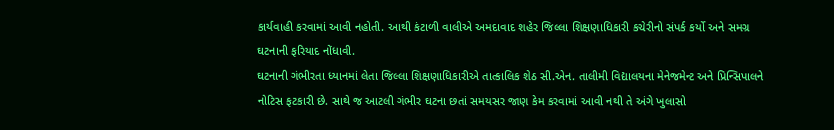કાર્યવાહી કરવામાં આવી નહોતી. આથી કંટાળી વાલીએ અમદાવાદ શહેર જિલ્લા શિક્ષણાધિકારી કચેરીનો સંપર્ક કર્યો અને સમગ્ર ઘટનાની ફરિયાદ નોંધાવી.
ઘટનાની ગંભીરતા ધ્યાનમાં લેતા જિલ્લા શિક્ષણાધિકારીએ તાત્કાલિક શેઠ સી.એન. તાલીમી વિદ્યાલયના મેનેજમેન્ટ અને પ્રિન્સિપાલને નોટિસ ફટકારી છે. સાથે જ આટલી ગંભીર ઘટના છતાં સમયસર જાણ કેમ કરવામાં આવી નથી તે અંગે ખુલાસો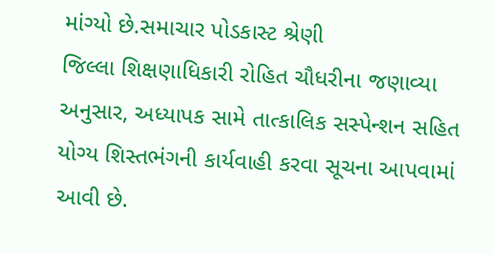માંગ્યો છે.સમાચાર પોડકાસ્ટ શ્રેણી
જિલ્લા શિક્ષણાધિકારી રોહિત ચૌધરીના જણાવ્યા અનુસાર, અધ્યાપક સામે તાત્કાલિક સસ્પેન્શન સહિત યોગ્ય શિસ્તભંગની કાર્યવાહી કરવા સૂચના આપવામાં આવી છે.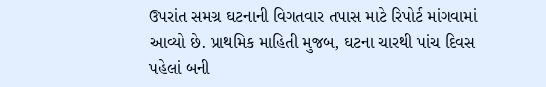ઉપરાંત સમગ્ર ઘટનાની વિગતવાર તપાસ માટે રિપોર્ટ માંગવામાં આવ્યો છે. પ્રાથમિક માહિતી મુજબ, ઘટના ચારથી પાંચ દિવસ પહેલાં બની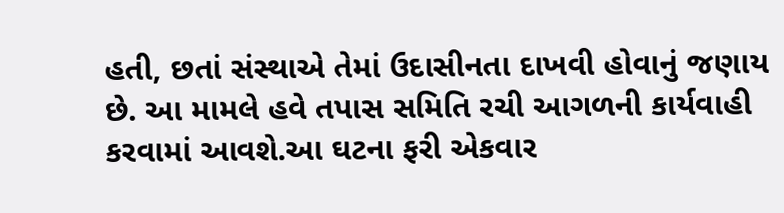હતી, છતાં સંસ્થાએ તેમાં ઉદાસીનતા દાખવી હોવાનું જણાય છે. આ મામલે હવે તપાસ સમિતિ રચી આગળની કાર્યવાહી કરવામાં આવશે.આ ઘટના ફરી એકવાર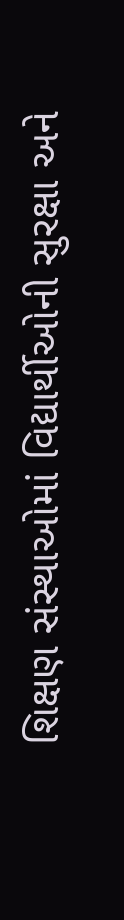શિક્ષણ સંસ્થાઓમાં વિદ્યાર્થીઓની સુરક્ષા અને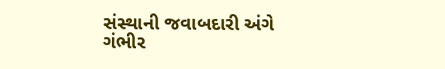સંસ્થાની જવાબદારી અંગે ગંભીર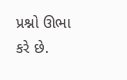પ્રશ્નો ઊભા કરે છે.